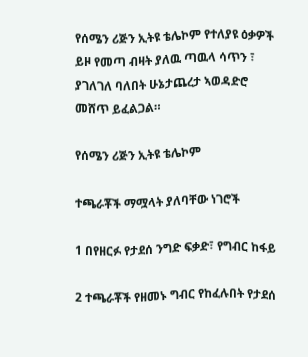የሰሜን ሪጅን ኢትዩ ቴሌኮም የተለያዩ ዕቃዎች ይዞ የመጣ ብዛት ያለዉ ጣዉላ ሳጥን ፣ ያገለገለ ባለበት ሁኔታጨረታ ኣወዳድሮ መሸጥ ይፈልጋል።

የሰሜን ሪጅን ኢትዩ ቴሌኮም

ተጫራቾች ማሟላት ያለባቸው ነገሮች

1 በየዘርፉ የታደሰ ንግድ ፍቃድ፣ የግብር ከፋይ

2 ተጫራቾች የዘመኑ ግብር የከፈሉበት የታደሰ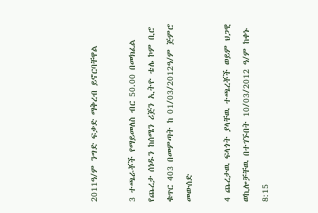2011ዓ/ም ንግድ ፍቃድ ማቅረብ ይኖርባቸዋል

3 ተጫራቾች የማይመለስ ብር 50.00 በመክፈል የጨረታ ሰነዱን ከሰሜን ሪጅን ኢትዮ ቴሌ ኮም ቢሮ ቁጥር 403 በመምጣት ከ 01/03/2012ዓ/ም ጅምሮ መውሰድ

4 ጨረታዉ ፍላጎት ያላቸዉ ተጫረቾች ወይም ህጋዊ ወኪሎቻቸዉ በተገኙበት 10/03/2012 ዓ/ም ከቀኑ 8:15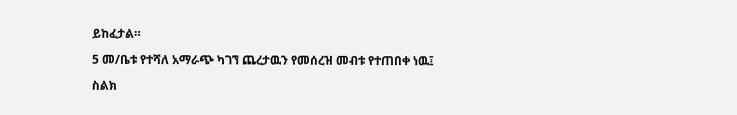ይከፈታል።

5 መ/ቤቱ የተሻለ አማራጭ ካገኘ ጨረታዉን የመሰረዝ መብቱ የተጠበቀ ነዉ፤

ስልክ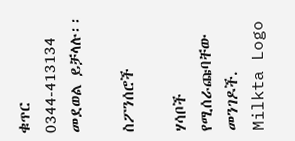ቁጥር 0344-413134 መደወል ይቻላሉ፡፡

ስፖንሰሮች

ሃሳቦች የሚሰራጩባቸው መንገዶች.
Milkta Logo